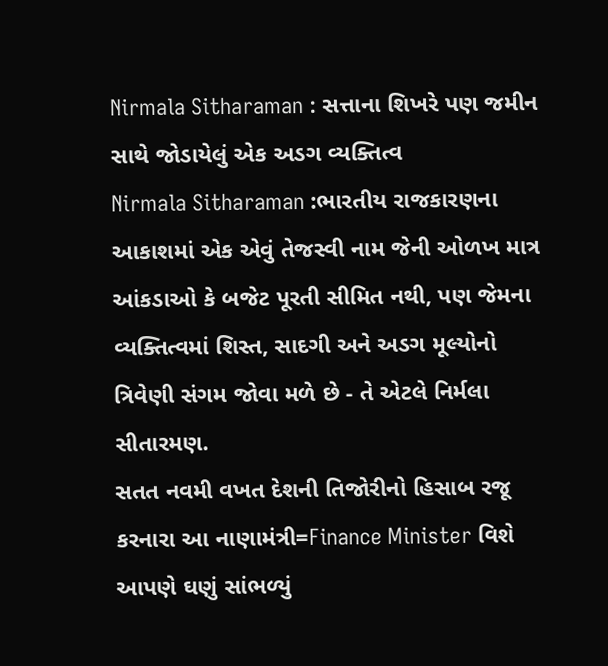Nirmala Sitharaman : સત્તાના શિખરે પણ જમીન સાથે જોડાયેલું એક અડગ વ્યક્તિત્વ
Nirmala Sitharaman :ભારતીય રાજકારણના આકાશમાં એક એવું તેજસ્વી નામ જેની ઓળખ માત્ર આંકડાઓ કે બજેટ પૂરતી સીમિત નથી, પણ જેમના વ્યક્તિત્વમાં શિસ્ત, સાદગી અને અડગ મૂલ્યોનો ત્રિવેણી સંગમ જોવા મળે છે - તે એટલે નિર્મલા સીતારમણ.
સતત નવમી વખત દેશની તિજોરીનો હિસાબ રજૂ કરનારા આ નાણામંત્રી=Finance Minister વિશે આપણે ઘણું સાંભળ્યું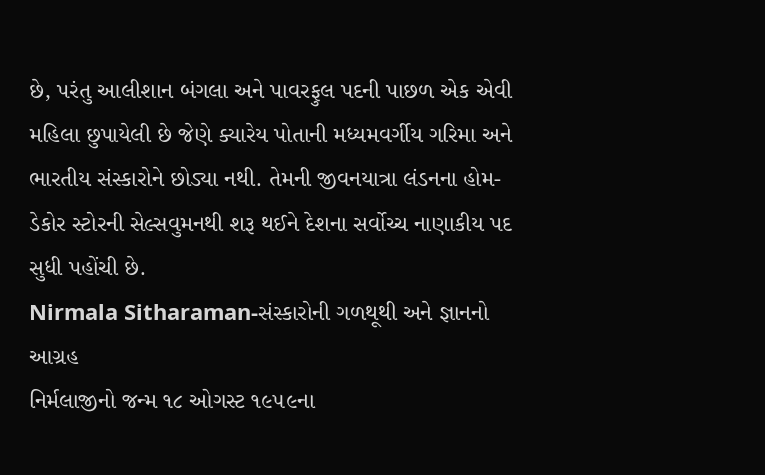છે, પરંતુ આલીશાન બંગલા અને પાવરફુલ પદની પાછળ એક એવી મહિલા છુપાયેલી છે જેણે ક્યારેય પોતાની મધ્યમવર્ગીય ગરિમા અને ભારતીય સંસ્કારોને છોડ્યા નથી. તેમની જીવનયાત્રા લંડનના હોમ-ડેકોર સ્ટોરની સેલ્સવુમનથી શરૂ થઈને દેશના સર્વોચ્ચ નાણાકીય પદ સુધી પહોંચી છે.
Nirmala Sitharaman-સંસ્કારોની ગળથૂથી અને જ્ઞાનનો આગ્રહ
નિર્મલાજીનો જન્મ ૧૮ ઓગસ્ટ ૧૯૫૯ના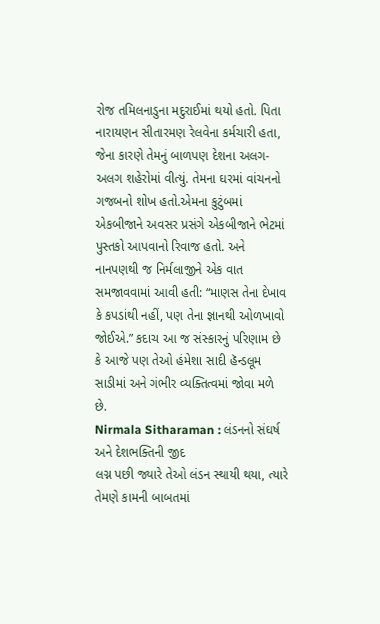રોજ તમિલનાડુના મદુરાઈમાં થયો હતો. પિતા નારાયણન સીતારમણ રેલવેના કર્મચારી હતા, જેના કારણે તેમનું બાળપણ દેશના અલગ-અલગ શહેરોમાં વીત્યું. તેમના ઘરમાં વાંચનનો ગજબનો શોખ હતો.એમના કુટુંબમાં એકબીજાને અવસર પ્રસંગે એકબીજાને ભેટમાં પુસ્તકો આપવાનો રિવાજ હતો. અને નાનપણથી જ નિર્મલાજીને એક વાત સમજાવવામાં આવી હતી: “માણસ તેના દેખાવ કે કપડાંથી નહીં, પણ તેના જ્ઞાનથી ઓળખાવો જોઈએ.” કદાચ આ જ સંસ્કારનું પરિણામ છે કે આજે પણ તેઓ હંમેશા સાદી હૅન્ડલૂમ સાડીમાં અને ગંભીર વ્યક્તિત્વમાં જોવા મળે છે.
Nirmala Sitharaman : લંડનનો સંઘર્ષ અને દેશભક્તિની જીદ
લગ્ન પછી જ્યારે તેઓ લંડન સ્થાયી થયા, ત્યારે તેમણે કામની બાબતમાં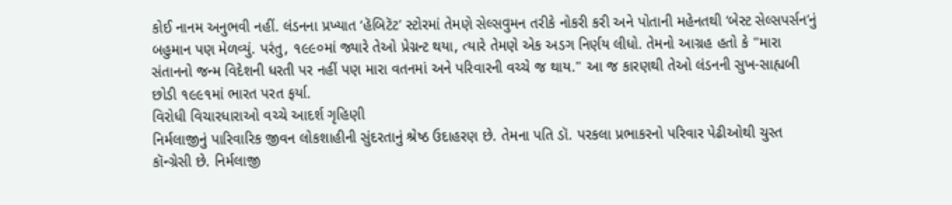કોઈ નાનમ અનુભવી નહીં. લંડનના પ્રખ્યાત ‘હૅબિટૅટ’ સ્ટોરમાં તેમણે સેલ્સવુમન તરીકે નોકરી કરી અને પોતાની મહેનતથી ‘બેસ્ટ સેલ્સપર્સન’નું બહુમાન પણ મેળવ્યું. પરંતુ, ૧૯૯૦માં જ્યારે તેઓ પ્રેગ્નન્ટ થયા, ત્યારે તેમણે એક અડગ નિર્ણય લીધો. તેમનો આગ્રહ હતો કે "મારા સંતાનનો જન્મ વિદેશની ધરતી પર નહીં પણ મારા વતનમાં અને પરિવારની વચ્ચે જ થાય." આ જ કારણથી તેઓ લંડનની સુખ-સાહ્યબી છોડી ૧૯૯૧માં ભારત પરત ફર્યા.
વિરોધી વિચારધારાઓ વચ્ચે આદર્શ ગૃહિણી
નિર્મલાજીનું પારિવારિક જીવન લોકશાહીની સુંદરતાનું શ્રેષ્ઠ ઉદાહરણ છે. તેમના પતિ ડૉ. પરકલા પ્રભાકરનો પરિવાર પેઢીઓથી ચુસ્ત કૉન્ગ્રેસી છે. નિર્મલાજી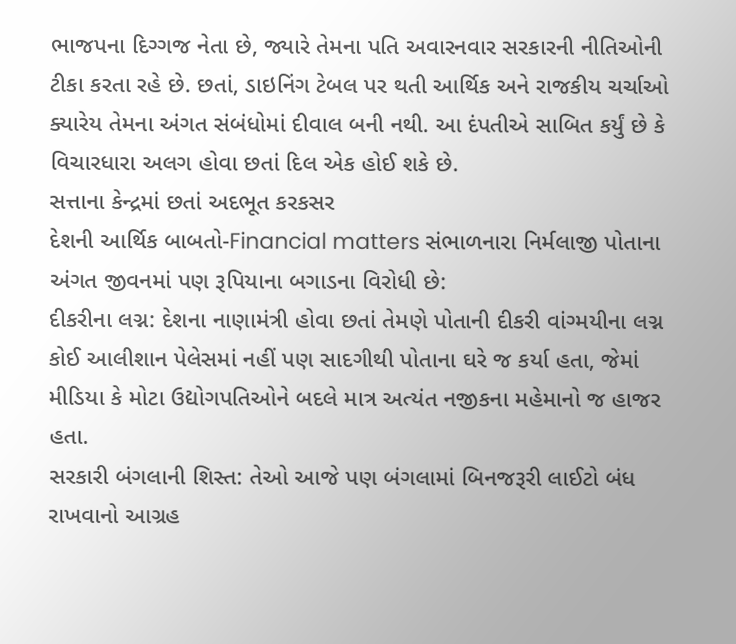ભાજપના દિગ્ગજ નેતા છે, જ્યારે તેમના પતિ અવારનવાર સરકારની નીતિઓની ટીકા કરતા રહે છે. છતાં, ડાઇનિંગ ટેબલ પર થતી આર્થિક અને રાજકીય ચર્ચાઓ ક્યારેય તેમના અંગત સંબંધોમાં દીવાલ બની નથી. આ દંપતીએ સાબિત કર્યું છે કે વિચારધારા અલગ હોવા છતાં દિલ એક હોઈ શકે છે.
સત્તાના કેન્દ્રમાં છતાં અદભૂત કરકસર
દેશની આર્થિક બાબતો-Financial matters સંભાળનારા નિર્મલાજી પોતાના અંગત જીવનમાં પણ રૂપિયાના બગાડના વિરોધી છે:
દીકરીના લગ્ન: દેશના નાણામંત્રી હોવા છતાં તેમણે પોતાની દીકરી વાંગ્મયીના લગ્ન કોઈ આલીશાન પેલેસમાં નહીં પણ સાદગીથી પોતાના ઘરે જ કર્યા હતા, જેમાં મીડિયા કે મોટા ઉદ્યોગપતિઓને બદલે માત્ર અત્યંત નજીકના મહેમાનો જ હાજર હતા.
સરકારી બંગલાની શિસ્ત: તેઓ આજે પણ બંગલામાં બિનજરૂરી લાઈટો બંધ રાખવાનો આગ્રહ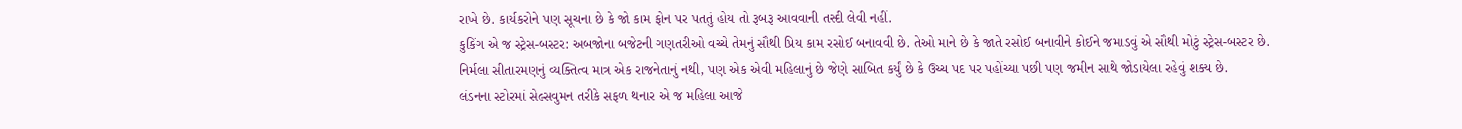રાખે છે. કાર્યકરોને પણ સૂચના છે કે જો કામ ફોન પર પતતું હોય તો રૂબરૂ આવવાની તસ્દી લેવી નહીં.
કુકિંગ એ જ સ્ટ્રેસ-બસ્ટર: અબજોના બજેટની ગણતરીઓ વચ્ચે તેમનું સૌથી પ્રિય કામ રસોઈ બનાવવી છે. તેઓ માને છે કે જાતે રસોઈ બનાવીને કોઈને જમાડવું એ સૌથી મોટું સ્ટ્રેસ-બસ્ટર છે.
નિર્મલા સીતારમણનું વ્યક્તિત્વ માત્ર એક રાજનેતાનું નથી, પણ એક એવી મહિલાનું છે જેણે સાબિત કર્યું છે કે ઉચ્ચ પદ પર પહોંચ્યા પછી પણ જમીન સાથે જોડાયેલા રહેવું શક્ય છે.
લંડનના સ્ટોરમાં સેલ્સવુમન તરીકે સફળ થનાર એ જ મહિલા આજે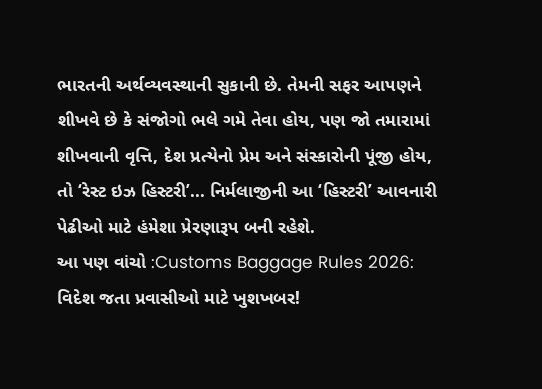ભારતની અર્થવ્યવસ્થાની સુકાની છે. તેમની સફર આપણને શીખવે છે કે સંજોગો ભલે ગમે તેવા હોય, પણ જો તમારામાં શીખવાની વૃત્તિ, દેશ પ્રત્યેનો પ્રેમ અને સંસ્કારોની પૂંજી હોય, તો ‘રેસ્ટ ઇઝ હિસ્ટરી’... નિર્મલાજીની આ ‘હિસ્ટરી’ આવનારી પેઢીઓ માટે હંમેશા પ્રેરણારૂપ બની રહેશે.
આ પણ વાંચો :Customs Baggage Rules 2026: વિદેશ જતા પ્રવાસીઓ માટે ખુશખબર!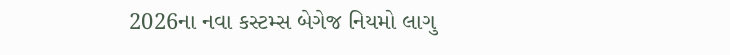2026ના નવા કસ્ટમ્સ બેગેજ નિયમો લાગુ